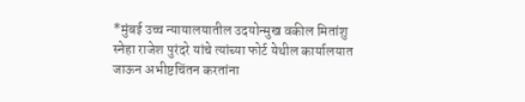*मुंबई उच्च न्यायालयातील उदयोन्मुख वकील मितांशु स्नेहा राजेश पुरंदरे यांचे त्यांच्या फोर्ट येथील कार्यालयात जाऊन अभीष्टचिंतन करतांना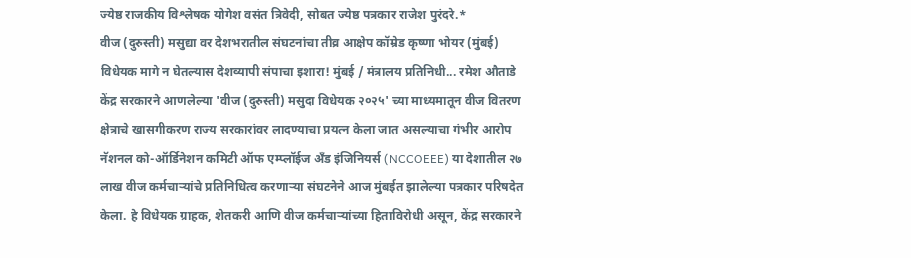ज्येष्ठ राजकीय विश्लेषक योगेश वसंत त्रिवेदी, सोबत ज्येष्ठ पत्रकार राजेश पुरंदरे.*
वीज (दुरुस्ती) मसुद्या वर देशभरातील संघटनांचा तीव्र आक्षेप कॉम्रेड कृष्णा भोयर (मुंबई) विधेयक मागे न घेतल्यास देशव्यापी संपाचा इशारा! मुंबई / मंत्रालय प्रतिनिधी... रमेश औताडे केंद्र सरकारने आणलेल्या 'वीज (दुरुस्ती) मसुदा विधेयक २०२५' च्या माध्यमातून वीज वितरण क्षेत्राचे खासगीकरण राज्य सरकारांवर लादण्याचा प्रयत्न केला जात असल्याचा गंभीर आरोप नॅशनल को-ऑर्डिनेशन कमिटी ऑफ एम्प्लॉईज अँड इंजिनियर्स (NCCOEEE) या देशातील २७ लाख वीज कर्मचाऱ्यांचे प्रतिनिधित्व करणाऱ्या संघटनेने आज मुंबईत झालेल्या पत्रकार परिषदेत केला. हे विधेयक ग्राहक, शेतकरी आणि वीज कर्मचाऱ्यांच्या हिताविरोधी असून, केंद्र सरकारने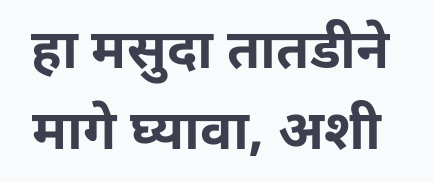हा मसुदा तातडीने मागे घ्यावा, अशी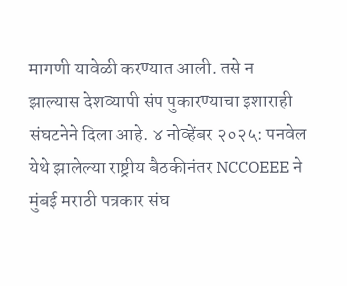मागणी यावेळी करण्यात आली. तसे न झाल्यास देशव्यापी संप पुकारण्याचा इशाराही संघटनेने दिला आहे. ४ नोव्हेंबर २०२५: पनवेल येथे झालेल्या राष्ट्रीय बैठकीनंतर NCCOEEE ने मुंबई मराठी पत्रकार संघ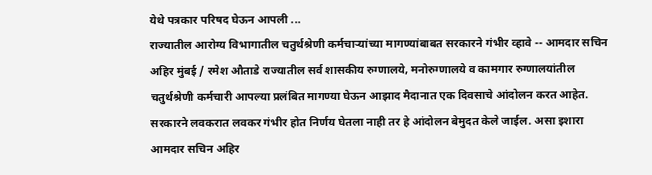येथे पत्रकार परिषद घेऊन आपली ...
राज्यातील आरोग्य विभागातील चतुर्थश्रेणी कर्मचाऱ्यांच्या मागण्यांबाबत सरकारने गंभीर व्हावे -- आमदार सचिन अहिर मुंबई / रमेश औताडे राज्यातील सर्व शासकीय रुग्णालये, मनोरुग्णालये व कामगार रुग्णालयांतील चतुर्थश्रेणी कर्मचारी आपल्या प्रलंबित मागण्या घेऊन आझाद मैदानात एक दिवसाचे आंदोलन करत आहेत. सरकारने लवकरात लवकर गंभीर होत निर्णय घेतला नाही तर हे आंदोलन बेमुदत केले जाईल. असा इशारा आमदार सचिन अहिर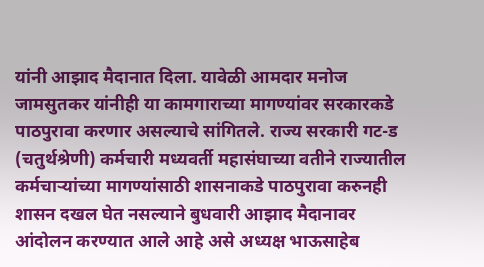यांनी आझाद मैदानात दिला. यावेळी आमदार मनोज जामसुतकर यांनीही या कामगाराच्या मागण्यांवर सरकारकडे पाठपुरावा करणार असल्याचे सांगितले. राज्य सरकारी गट-ड (चतुर्थश्रेणी) कर्मचारी मध्यवर्ती महासंघाच्या वतीने राज्यातील कर्मचाऱ्यांच्या मागण्यांसाठी शासनाकडे पाठपुरावा करुनही शासन दखल घेत नसल्याने बुधवारी आझाद मैदानावर आंदोलन करण्यात आले आहे असे अध्यक्ष भाऊसाहेब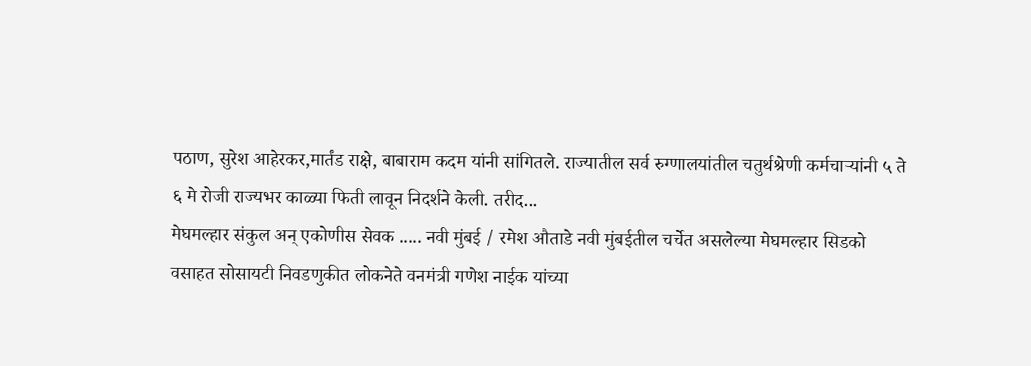पठाण, सुरेश आहेरकर,मार्तंड राक्षे, बाबाराम कदम यांनी सांगितले. राज्यातील सर्व रुग्णालयांतील चतुर्थश्रेणी कर्मचाऱ्यांनी ५ ते ६ मे रोजी राज्यभर काळ्या फिती लावून निदर्शने केली. तरीद...
मेघमल्हार संकुल अन् एकोणीस सेवक ..... नवी मुंबई / रमेश औताडे नवी मुंबईतील चर्चेत असलेल्या मेघमल्हार सिडको वसाहत सोसायटी निवडणुकीत लोकनेते वनमंत्री गणेश नाईक यांच्या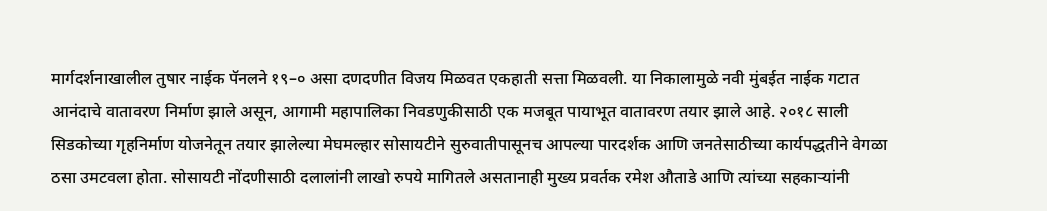मार्गदर्शनाखालील तुषार नाईक पॅनलने १९–० असा दणदणीत विजय मिळवत एकहाती सत्ता मिळवली. या निकालामुळे नवी मुंबईत नाईक गटात आनंदाचे वातावरण निर्माण झाले असून, आगामी महापालिका निवडणुकीसाठी एक मजबूत पायाभूत वातावरण तयार झाले आहे. २०१८ साली सिडकोच्या गृहनिर्माण योजनेतून तयार झालेल्या मेघमल्हार सोसायटीने सुरुवातीपासूनच आपल्या पारदर्शक आणि जनतेसाठीच्या कार्यपद्धतीने वेगळा ठसा उमटवला होता. सोसायटी नोंदणीसाठी दलालांनी लाखो रुपये मागितले असतानाही मुख्य प्रवर्तक रमेश औताडे आणि त्यांच्या सहकाऱ्यांनी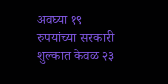अवघ्या १९ रुपयांच्या सरकारी शुल्कात केवळ २३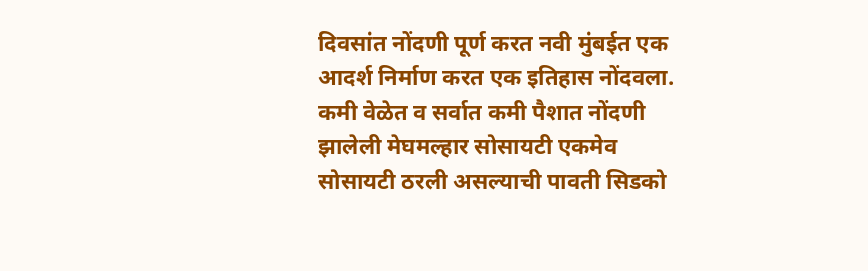दिवसांत नोंदणी पूर्ण करत नवी मुंबईत एक आदर्श निर्माण करत एक इतिहास नोंदवला. कमी वेळेत व सर्वात कमी पैशात नोंदणी झालेली मेघमल्हार सोसायटी एकमेव सोसायटी ठरली असल्याची पावती सिडको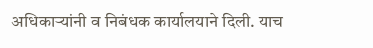अधिकाऱ्यांनी व निबंधक कार्यालयाने दिली. याच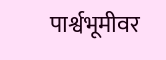पार्श्वभूमीवर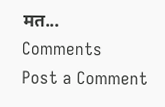मत...
Comments
Post a Comment